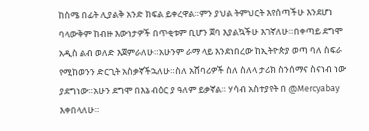ከስሜ በፊት ሊያልቅ አንድ ክፍል ይቀረዋል።ምን ያህል ትምህርት እየሰጣችሁ እንደሆነ ባላውቅም ከብዙ እውነታዎች በጥቂቱም ቢሆን ጀባ እያልኳችሁ እገኛለሁ።በቀጣይ ደግሞ አዲስ ልብ ወለድ እጀምራለሁ።አሁንም ራማ ላይ እንደነበረው ከኢትዮጵያ ወጣ ባለ ስፍራ የሚከወንን ድርጊት አስቃኛችኋለሁ።ስለ አሸባሪዎች ስለ ስለላ ታሪክ ስንሰማና ስናነብ ነው ያደግነው።አሁን ደግሞ በእኔ ብዕር ያ ዓለም ይቃኛል። ሃሳብ አስተያየት በ @Mercyabay እቀበላለሁ።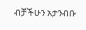ብቻችሁን አታንብቡ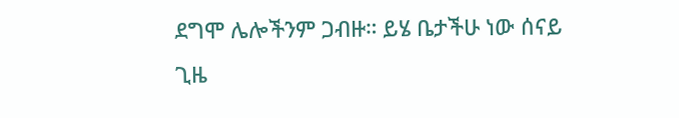ደግሞ ሌሎችንም ጋብዙ። ይሄ ቤታችሁ ነው ሰናይ ጊዜ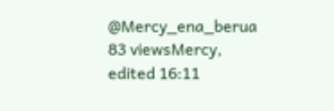@Mercy_ena_berua 83 viewsMercy, edited 16:11